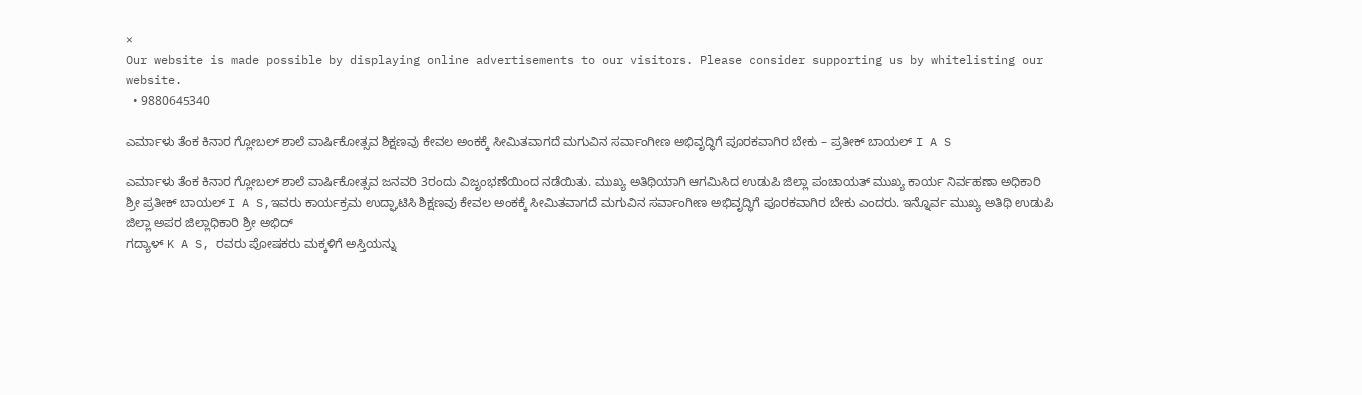×
Our website is made possible by displaying online advertisements to our visitors. Please consider supporting us by whitelisting our website.
  • 9880645340

ಎರ್ಮಾಳು ತೆಂಕ ಕಿನಾರ ಗ್ಲೋಬಲ್ ಶಾಲೆ ವಾರ್ಷಿಕೋತ್ಸವ ಶಿಕ್ಷಣವು ಕೇವಲ ಅಂಕಕ್ಕೆ ಸೀಮಿತವಾಗದೆ ಮಗುವಿನ ಸರ್ವಾಂಗೀಣ ಅಭಿವೃದ್ಧಿಗೆ ಪೂರಕವಾಗಿರ ಬೇಕು – ಪ್ರತೀಕ್ ಬಾಯಲ್ I A S

ಎರ್ಮಾಳು ತೆಂಕ ಕಿನಾರ ಗ್ಲೋಬಲ್ ಶಾಲೆ ವಾರ್ಷಿಕೋತ್ಸವ ಜನವರಿ 3ರಂದು ವಿಜೃಂಭಣೆಯಿಂದ ನಡೆಯಿತು. ಮುಖ್ಯ ಅತಿಥಿಯಾಗಿ ಆಗಮಿಸಿದ ಉಡುಪಿ ಜಿಲ್ಲಾ ಪಂಚಾಯತ್ ಮುಖ್ಯ ಕಾರ್ಯ ನಿರ್ವಹಣಾ ಅಧಿಕಾರಿ ಶ್ರೀ ಪ್ರತೀಕ್ ಬಾಯಲ್ I A S,ಇವರು ಕಾರ್ಯಕ್ರಮ ಉದ್ಘಾಟಿಸಿ ಶಿಕ್ಷಣವು ಕೇವಲ ಅಂಕಕ್ಕೆ ಸೀಮಿತವಾಗದೆ ಮಗುವಿನ ಸರ್ವಾಂಗೀಣ ಅಭಿವೃದ್ಧಿಗೆ ಪೂರಕವಾಗಿರ ಬೇಕು ಎಂದರು. ಇನ್ನೊರ್ವ ಮುಖ್ಯ ಅತಿಥಿ ಉಡುಪಿ ಜಿಲ್ಲಾ ಅಪರ ಜಿಲ್ಲಾಧಿಕಾರಿ ಶ್ರೀ ಅಭಿದ್
ಗದ್ಯಾಳ್ K A S, ರವರು ಪೋಷಕರು ಮಕ್ಕಳಿಗೆ ಅಸ್ತಿಯನ್ನು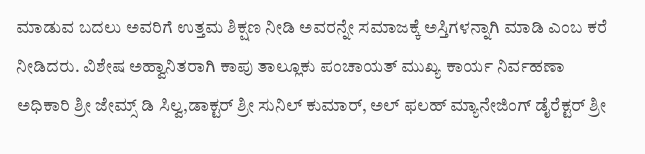ಮಾಡುವ ಬದಲು ಅವರಿಗೆ ಉತ್ತಮ ಶಿಕ್ಷಣ ನೀಡಿ ಅವರನ್ನೇ ಸಮಾಜಕ್ಕೆ ಅಸ್ತಿಗಳನ್ನಾಗಿ ಮಾಡಿ ಎಂಬ ಕರೆ ನೀಡಿದರು. ವಿಶೇಷ ಅಹ್ವಾನಿತರಾಗಿ ಕಾಪು ತಾಲ್ಲೂಕು ಪಂಚಾಯತ್ ಮುಖ್ಯ ಕಾರ್ಯ ನಿರ್ವಹಣಾ ಅಧಿಕಾರಿ ಶ್ರೀ ಜೇಮ್ಸ್ ಡಿ ಸಿಲ್ವ,ಡಾಕ್ಟರ್ ಶ್ರೀ ಸುನಿಲ್ ಕುಮಾರ್, ಅಲ್ ಫಲಹ್ ಮ್ಯಾನೇಜಿಂಗ್ ಡೈರೆಕ್ಟರ್ ಶ್ರೀ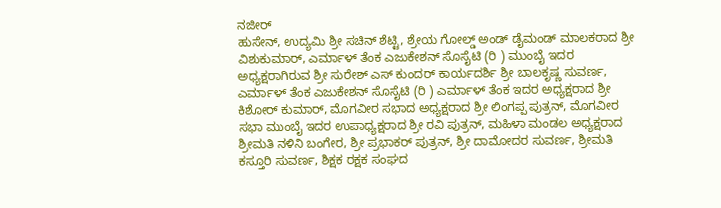ನಜೀರ್
ಹುಸೇನ್, ಉದ್ಯಮಿ ಶ್ರೀ ಸಚಿನ್ ಶೆಟ್ಟಿ, ಶ್ರೇಯ ಗೋಲ್ಡ್ ಅಂಡ್ ಡೈಮಂಡ್ ಮಾಲಕರಾದ ಶ್ರೀ ವಿಶುಕುಮಾರ್, ಎರ್ಮಾಳ್ ತೆಂಕ ಎಜುಕೇಶನ್ ಸೊಸೈಟಿ (ರಿ ) ಮುಂಬೈ ಇದರ ಅಧ್ಯಕ್ಷರಾಗಿರುವ ಶ್ರೀ ಸುರೇಶ್ ಎಸ್ ಕುಂದರ್ ಕಾರ್ಯದರ್ಶಿ ಶ್ರೀ ಬಾಲಕೃಷ್ಣ ಸುವರ್ಣ, ಎರ್ಮಾಳ್ ತೆಂಕ ಎಜುಕೇಶನ್ ಸೊಸೈಟಿ (ರಿ ) ಎರ್ಮಾಳ್ ತೆಂಕ ಇದರ ಅಧ್ಯಕ್ಷರಾದ ಶ್ರೀ ಕಿಶೋರ್ ಕುಮಾರ್, ಮೊಗವೀರ ಸಭಾದ ಅಧ್ಯಕ್ಷರಾದ ಶ್ರೀ ಲಿಂಗಪ್ಪ ಪುತ್ರನ್, ಮೊಗವೀರ ಸಭಾ ಮುಂಬೈ ಇದರ ಉಪಾಧ್ಯಕ್ಷರಾದ ಶ್ರೀ ರವಿ ಪುತ್ರನ್, ಮಹಿಳಾ ಮಂಡಲ ಅಧ್ಯಕ್ಷರಾದ ಶ್ರೀಮತಿ ನಳಿನಿ ಬಂಗೇರ, ಶ್ರೀ ಪ್ರಭಾಕರ್ ಪುತ್ರನ್, ಶ್ರೀ ದಾಮೋದರ ಸುವರ್ಣ, ಶ್ರೀಮತಿ ಕಸ್ತೂರಿ ಸುವರ್ಣ, ಶಿಕ್ಷಕ ರಕ್ಷಕ ಸಂಘದ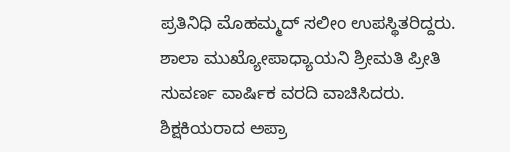ಪ್ರತಿನಿಧಿ ಮೊಹಮ್ಮದ್ ಸಲೀಂ ಉಪಸ್ಥಿತರಿದ್ದರು. ಶಾಲಾ ಮುಖ್ಯೋಪಾಧ್ಯಾಯನಿ ಶ್ರೀಮತಿ ಪ್ರೀತಿ ಸುವರ್ಣ ವಾರ್ಷಿಕ ವರದಿ ವಾಚಿಸಿದರು. ಶಿಕ್ಷಕಿಯರಾದ ಅಪ್ರಾ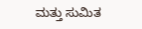ಮತ್ತು ಸುಮಿತ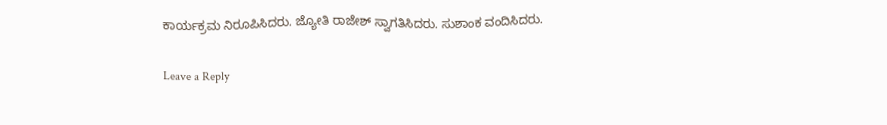ಕಾರ್ಯಕ್ರಮ ನಿರೂಪಿಸಿದರು. ಜ್ಯೋತಿ ರಾಜೇಶ್ ಸ್ವಾಗತಿಸಿದರು. ಸುಶಾಂಕ ವಂದಿಸಿದರು.

Leave a Reply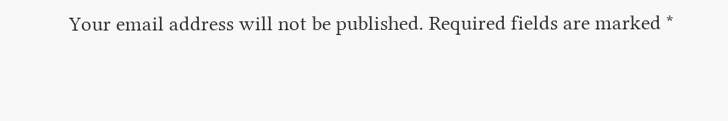Your email address will not be published. Required fields are marked *